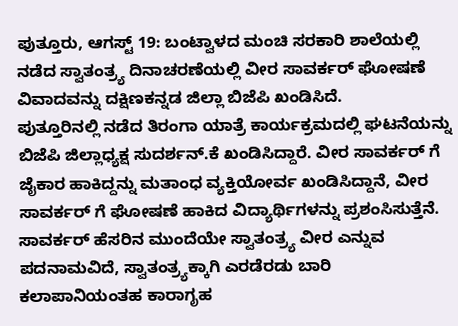ಪುತ್ತೂರು, ಆಗಸ್ಟ್ 19: ಬಂಟ್ವಾಳದ ಮಂಚಿ ಸರಕಾರಿ ಶಾಲೆಯಲ್ಲಿ ನಡೆದ ಸ್ವಾತಂತ್ರ್ಯ ದಿನಾಚರಣೆಯಲ್ಲಿ ವೀರ ಸಾವರ್ಕರ್ ಘೋಷಣೆ ವಿವಾದವನ್ನು ದಕ್ಷಿಣಕನ್ನಡ ಜಿಲ್ಲಾ ಬಿಜೆಪಿ ಖಂಡಿಸಿದೆ.
ಪುತ್ತೂರಿನಲ್ಲಿ ನಡೆದ ತಿರಂಗಾ ಯಾತ್ರೆ ಕಾರ್ಯಕ್ರಮದಲ್ಲಿ ಘಟನೆಯನ್ನು ಬಿಜೆಪಿ ಜಿಲ್ಲಾಧ್ಯಕ್ಷ ಸುದರ್ಶನ್.ಕೆ ಖಂಡಿಸಿದ್ದಾರೆ. ವೀರ ಸಾವರ್ಕರ್ ಗೆ ಜೈಕಾರ ಹಾಕಿದ್ದನ್ನು ಮತಾಂಧ ವ್ಯಕ್ತಿಯೋರ್ವ ಖಂಡಿಸಿದ್ದಾನೆ, ವೀರ ಸಾವರ್ಕರ್ ಗೆ ಘೋಷಣೆ ಹಾಕಿದ ವಿದ್ಯಾರ್ಥಿಗಳನ್ನು ಪ್ರಶಂಸಿಸುತ್ತೆನೆ.
ಸಾವರ್ಕರ್ ಹೆಸರಿನ ಮುಂದೆಯೇ ಸ್ವಾತಂತ್ರ್ಯ ವೀರ ಎನ್ನುವ ಪದನಾಮವಿದೆ, ಸ್ವಾತಂತ್ರ್ಯಕ್ಕಾಗಿ ಎರಡೆರಡು ಬಾರಿ ಕಲಾಪಾನಿಯಂತಹ ಕಾರಾಗೃಹ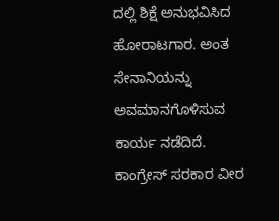ದಲ್ಲಿ ಶಿಕ್ಷೆ ಅನುಭವಿಸಿದ ಹೋರಾಟಗಾರ. ಅಂತ ಸೇನಾನಿಯನ್ನು ಅವಮಾನಗೊಳಿಸುವ ಕಾರ್ಯ ನಡೆದಿದೆ. ಕಾಂಗ್ರೇಸ್ ಸರಕಾರ ವೀರ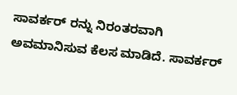ಸಾವರ್ಕರ್ ರನ್ನು ನಿರಂತರವಾಗಿ ಅವಮಾನಿಸುವ ಕೆಲಸ ಮಾಡಿದೆ. ಸಾವರ್ಕರ್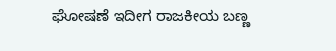ಘೋಷಣೆ ಇದೀಗ ರಾಜಕೀಯ ಬಣ್ಣ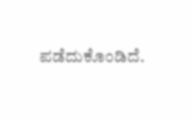ಪಡೆದುಕೊಂಡಿದೆ.